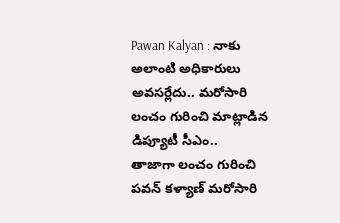Pawan Kalyan : నాకు అలాంటి అధికారులు అవసర్లేదు.. మరోసారి లంచం గురించి మాట్లాడిన డిప్యూటీ సీఎం..
తాజాగా లంచం గురించి పవన్ కళ్యాణ్ మరోసారి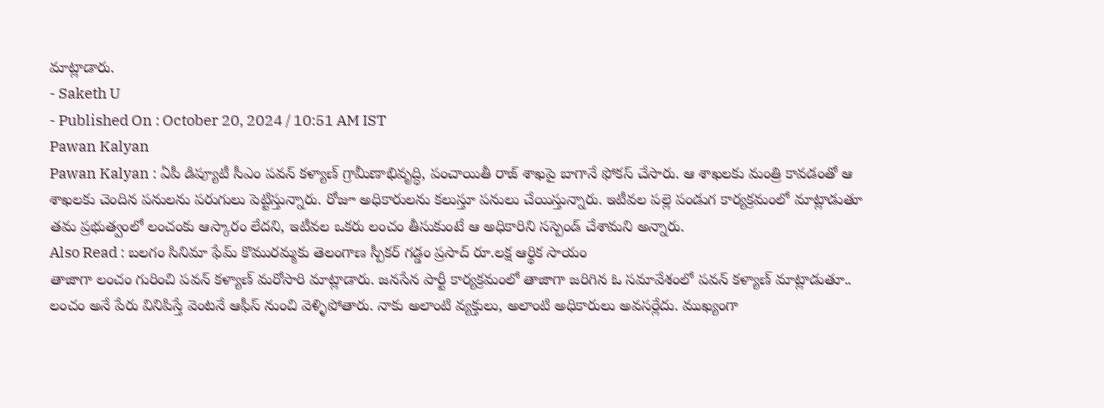మాట్లాడారు.
- Saketh U
- Published On : October 20, 2024 / 10:51 AM IST
Pawan Kalyan
Pawan Kalyan : ఏపీ డిప్యూటీ సీఎం పవన్ కళ్యాణ్ గ్రామీణాభివృద్ధి, పంచాయితీ రాజ్ శాఖపై బాగానే ఫోకస్ చేసారు. ఆ శాఖలకు మంత్రి కావడంతో ఆ శాఖలకు చెందిన పనులను పరుగులు పెట్టిస్తున్నారు. రోజూ అధికారులను కలుస్తూ పనులు చేయిస్తున్నారు. ఇటీవల పల్లె పండుగ కార్యక్రమంలో మాట్లాడుతూ తమ ప్రభుత్వంలో లంచంకు ఆస్కారం లేదని, ఇటీవల ఒకరు లంచం తీసుకుంటే ఆ అధికారిని సస్పెండ్ చేశామని అన్నారు.
Also Read : బలగం సినిమా ఫేమ్ కొమురమ్మకు తెలంగాణ స్పీకర్ గడ్డం ప్రసాద్ రూ.లక్ష ఆర్థిక సాయం
తాజాగా లంచం గురించి పవన్ కళ్యాణ్ మరోసారి మాట్లాడారు. జనసేన పార్టీ కార్యక్రమంలో తాజాగా జరిగిన ఓ సమావేశంలో పవన్ కళ్యాణ్ మాట్లాడుతూ.. లంచం అనే పేరు వినిపిస్తే వెంటనే ఆఫీస్ నుంచి వెళ్ళిపోతారు. నాకు అలాంటి వ్యక్తులు, అలాంటి అధికారులు అవసర్లేదు. ముఖ్యంగా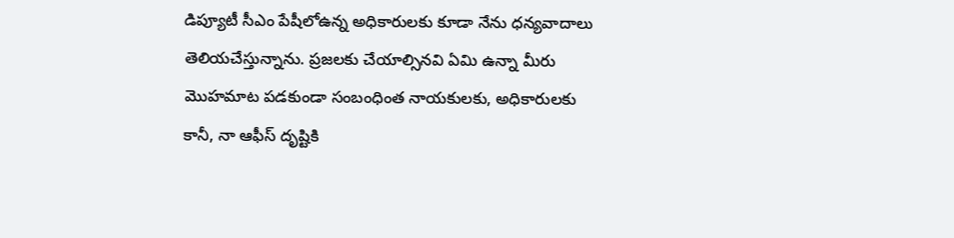డిప్యూటీ సీఎం పేషీలోఉన్న అధికారులకు కూడా నేను ధన్యవాదాలు తెలియచేస్తున్నాను. ప్రజలకు చేయాల్సినవి ఏమి ఉన్నా మీరు మొహమాట పడకుండా సంబంధింత నాయకులకు, అధికారులకు కానీ, నా ఆఫీస్ దృష్టికి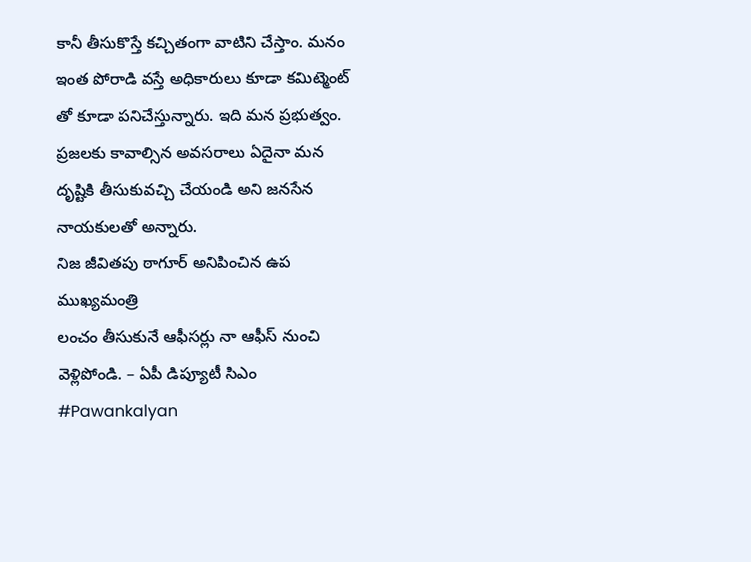కానీ తీసుకొస్తే కచ్చితంగా వాటిని చేస్తాం. మనం ఇంత పోరాడి వస్తే అధికారులు కూడా కమిట్మెంట్ తో కూడా పనిచేస్తున్నారు. ఇది మన ప్రభుత్వం. ప్రజలకు కావాల్సిన అవసరాలు ఏదైనా మన దృష్టికి తీసుకువచ్చి చేయండి అని జనసేన నాయకులతో అన్నారు.
నిజ జీవితపు ఠాగూర్ అనిపించిన ఉప ముఖ్యమంత్రి
లంచం తీసుకునే ఆఫీసర్లు నా ఆఫీస్ నుంచి వెళ్లిపోండి. – ఏపీ డిప్యూటీ సిఎం #Pawankalyan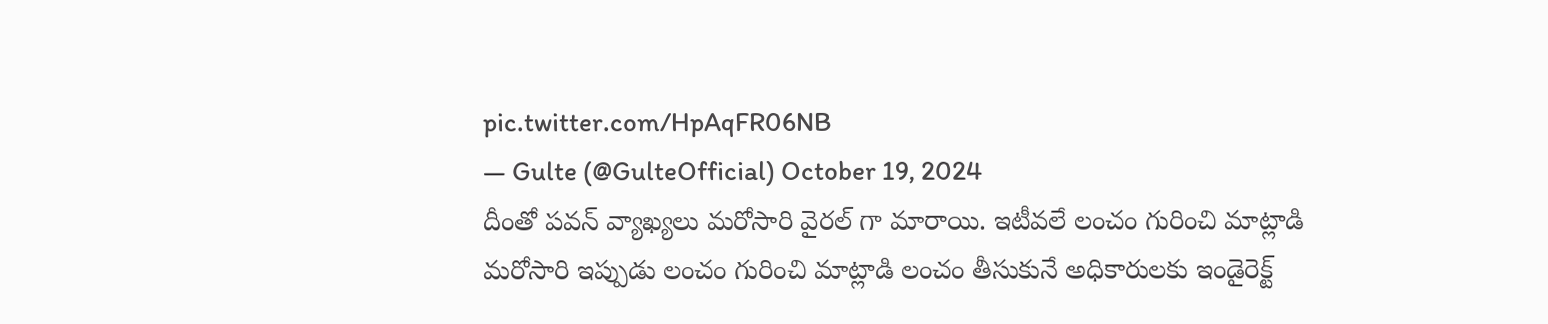pic.twitter.com/HpAqFR06NB
— Gulte (@GulteOfficial) October 19, 2024
దీంతో పవన్ వ్యాఖ్యలు మరోసారి వైరల్ గా మారాయి. ఇటీవలే లంచం గురించి మాట్లాడి మరోసారి ఇప్పుడు లంచం గురించి మాట్లాడి లంచం తీసుకునే అధికారులకు ఇండైరెక్ట్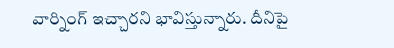వార్నింగ్ ఇచ్చారని భావిస్తున్నారు. దీనిపై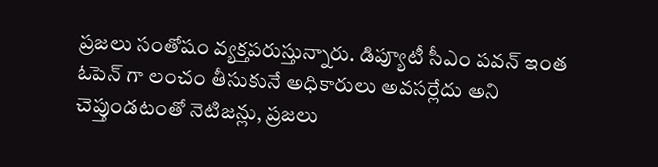ప్రజలు సంతోషం వ్యక్తపరుస్తున్నారు. డిప్యూటీ సీఎం పవన్ ఇంత ఓపెన్ గా లంచం తీసుకునే అధికారులు అవసర్లేదు అని చెప్తుండటంతో నెటిజన్లు, ప్రజలు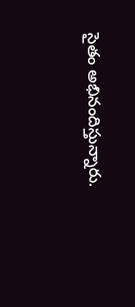సైతం అభినందిస్తున్నారు.